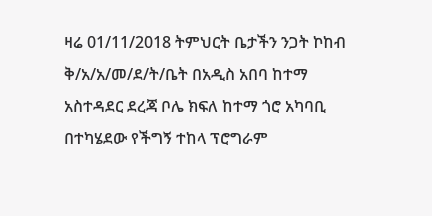ዛሬ 01/11/2018 ትምህርት ቤታችን ንጋት ኮከብ ቅ/አ/አ/መ/ደ/ት/ቤት በአዲስ አበባ ከተማ አስተዳደር ደረጃ ቦሌ ክፍለ ከተማ ጎሮ አካባቢ በተካሄደው የችግኝ ተከላ ፕሮግራም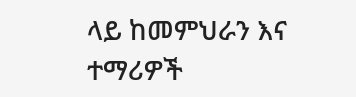ላይ ከመምህራን እና ተማሪዎች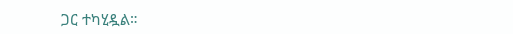ጋር ተካሂዷል።